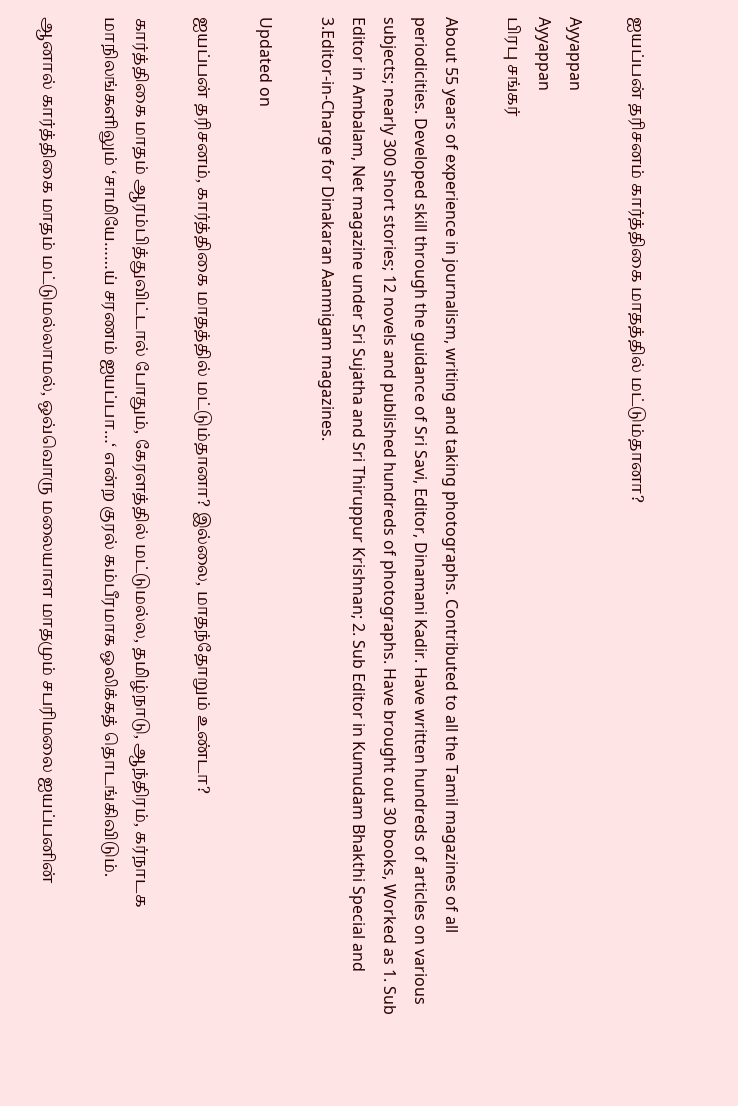ஐயப்பன் தரிசனம் கார்த்திகை மாதத்தில் மட்டும்தானா?

Ayyappan
Ayyappan
பிரபு சங்கர்

About 55 years of experience in journalism, writing and taking photographs. Contributed to all the Tamil magazines of all periodicities. Developed skill through the guidance of Sri Savi, Editor, Dinamani Kadir. Have written hundreds of articles on various subjects; nearly 300 short stories; 12 novels and published hundreds of photographs. Have brought out 30 books, Worked as 1. Sub Editor in Ambalam, Net magazine under Sri Sujatha and Sri Thiruppur Krishnan; 2. Sub Editor in Kumudam Bhakthi Special and 3.Editor-in-Charge for Dinakaran Aanmigam magazines.

Updated on

ஐயப்பன் தரிசனம், கார்த்திகை மாதத்தில் மட்டும்தானா? இல்லை, மாதந்தோறும் உண்டா?

கார்த்திகை மாதம் ஆரம்பித்துவிட்டால் போதும், கேரளத்தில் மட்டுமல்ல, தமிழ்நாடு, ஆந்திரம், கர்நாடக மாநிலங்களிலும் ‘சாமியே……ய் சரணம் ஐயப்பா…‘ என்ற குரல் கம்பீரமாக ஒலிக்கத் தொடங்கிவிடும்.

ஆனால் கார்த்திகை மாதம் மட்டுமல்லாமல், ஒவ்வொரு மலையாள மாதமும் சபரிமலை ஐயப்பனின்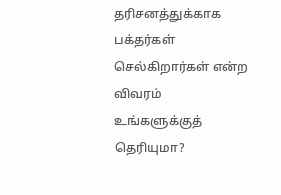தரிசனத்துக்காக பக்தர்கள் செல்கிறார்கள் என்ற விவரம் உங்களுக்குத் தெரியுமா?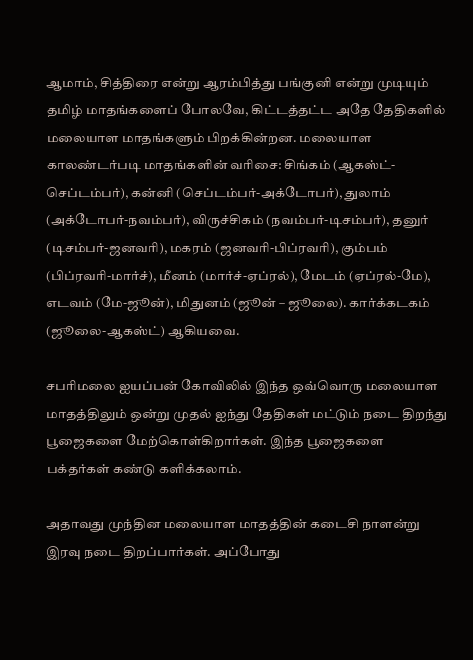ஆமாம், சித்திரை என்று ஆரம்பித்து பங்குனி என்று முடியும் தமிழ் மாதங்களைப் போலவே, கிட்டத்தட்ட அதே தேதிகளில் மலையாள மாதங்களும் பிறக்கின்றன. மலையாள காலண்டர்படி மாதங்களின் வரிசை: சிங்கம் (ஆகஸ்ட்-செப்டம்பர்), கன்னி (செப்டம்பர்-அக்டோபர்), துலாம் (அக்டோபர்-நவம்பர்), விருச்சிகம் (நவம்பர்-டிசம்பர்), தனுர் (டிசம்பர்-ஜனவரி), மகரம் (ஜனவரி-பிப்ரவரி), கும்பம் (பிப்ரவரி-மார்ச்), மீனம் (மார்ச்-ஏப்ரல்), மேடம் (ஏப்ரல்-மே), எடவம் (மே-ஜூன்), மிதுனம் (ஜூன் – ஜூலை). கார்க்கடகம் (ஜூலை-ஆகஸ்ட்) ஆகியவை.

சபரிமலை ஐயப்பன் கோவிலில் இந்த ஒவ்வொரு மலையாள மாதத்திலும் ஒன்று முதல் ஐந்து தேதிகள் மட்டும் நடை திறந்து பூஜைகளை மேற்கொள்கிறார்கள். இந்த பூஜைகளை பக்தர்கள் கண்டு களிக்கலாம்.

அதாவது முந்தின மலையாள மாதத்தின் கடைசி நாளன்று இரவு நடை திறப்பார்கள். அப்போது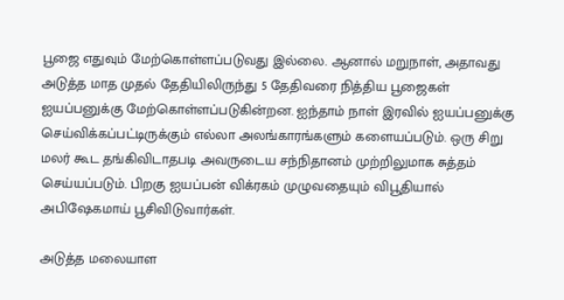பூஜை எதுவும் மேற்கொள்ளப்படுவது இல்லை. ஆனால் மறுநாள், அதாவது அடுத்த மாத முதல் தேதியிலிருந்து 5 தேதிவரை நித்திய பூஜைகள் ஐயப்பனுக்கு மேற்கொள்ளப்படுகின்றன. ஐந்தாம் நாள் இரவில் ஐயப்பனுக்கு செய்விக்கப்பட்டிருக்கும் எல்லா அலங்காரங்களும் களையப்படும். ஒரு சிறு மலர் கூட தங்கிவிடாதபடி அவருடைய சந்நிதானம் முற்றிலுமாக சுத்தம் செய்யப்படும். பிறகு ஐயப்பன் விக்ரகம் முழுவதையும் விபூதியால் அபிஷேகமாய் பூசிவிடுவார்கள்.

அடுத்த மலையாள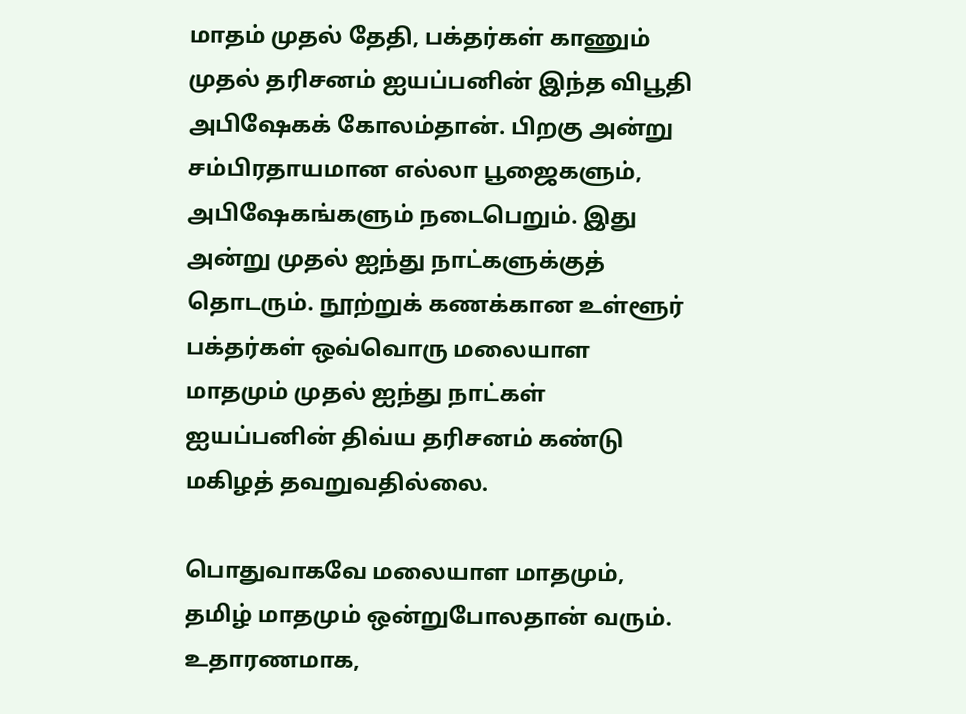மாதம் முதல் தேதி, பக்தர்கள் காணும் முதல் தரிசனம் ஐயப்பனின் இந்த விபூதி அபிஷேகக் கோலம்தான். பிறகு அன்று சம்பிரதாயமான எல்லா பூஜைகளும், அபிஷேகங்களும் நடைபெறும். இது அன்று முதல் ஐந்து நாட்களுக்குத் தொடரும். நூற்றுக் கணக்கான உள்ளூர் பக்தர்கள் ஒவ்வொரு மலையாள மாதமும் முதல் ஐந்து நாட்கள் ஐயப்பனின் திவ்ய தரிசனம் கண்டு மகிழத் தவறுவதில்லை.

பொதுவாகவே மலையாள மாதமும், தமிழ் மாதமும் ஒன்றுபோலதான் வரும். உதாரணமாக,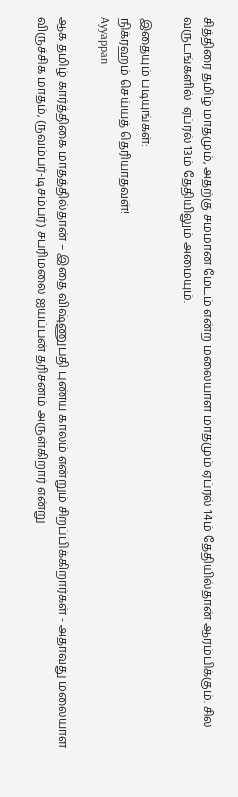சித்திரை தமிழ் மாதமும், அதற்கு சமமான மேடம் என்ற மலையாள மாதமும் ஏப்ரல் 14ம் தேதியில்தான் ஆரம்பிக்கும். சில வருடங்களில்  ஏப்ரல் 13ம் தேதியிலும் அமையும்.

இதையும் படியுங்கள்:
நிக்ரஹம் செய்யத் தெரியாதவள்!
Ayyappan

ஆக தமிழ் கார்த்திகை மாதத்தில்தான் – இதை விஷ்ணுபதி புண்ய காலம் என்றும் சிறப்பிக்கிறார்கள் - அதாவது மலையாள விருச்சிக மாதம், (நவம்பர்-டிசம்பர்) சபரிமலை ஐயப்பன் தரிசனம் அருள்கிறார் என்று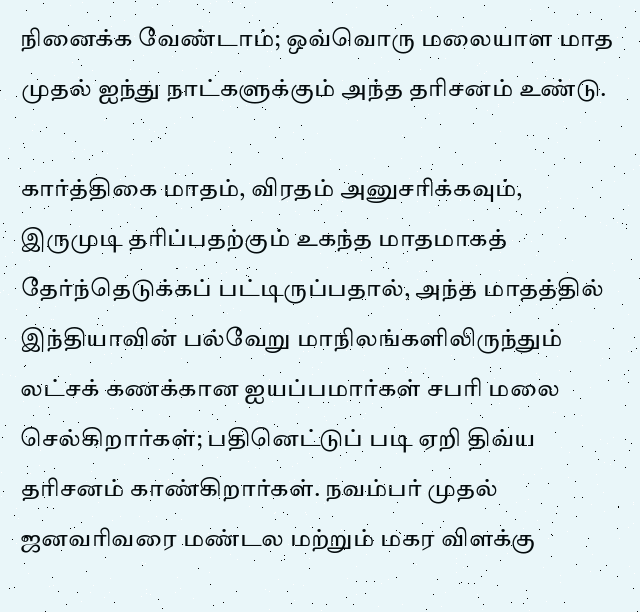நினைக்க வேண்டாம்; ஒவ்வொரு மலையாள மாத முதல் ஐந்து நாட்களுக்கும் அந்த தரிசனம் உண்டு.

கார்த்திகை மாதம், விரதம் அனுசரிக்கவும், இருமுடி தரிப்பதற்கும் உகந்த மாதமாகத் தேர்ந்தெடுக்கப் பட்டிருப்பதால், அந்த மாதத்தில் இந்தியாவின் பல்வேறு மாநிலங்களிலிருந்தும் லட்சக் கணக்கான ஐயப்பமார்கள் சபரி மலை செல்கிறார்கள்; பதினெட்டுப் படி ஏறி திவ்ய தரிசனம் காண்கிறார்கள். நவம்பர் முதல் ஜனவரிவரை மண்டல மற்றும் மகர விளக்கு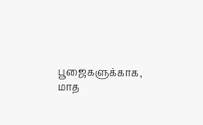பூஜைகளுக்காக, மாத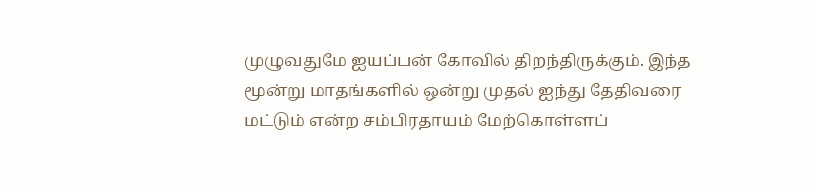முழுவதுமே ஐயப்பன் கோவில் திறந்திருக்கும். இந்த மூன்று மாதங்களில் ஒன்று முதல் ஐந்து தேதிவரை மட்டும் என்ற சம்பிரதாயம் மேற்கொள்ளப்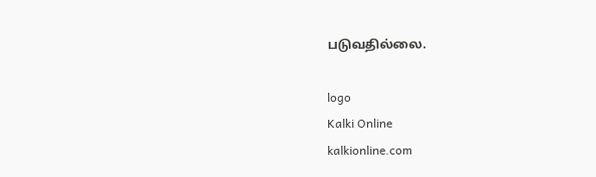படுவதில்லை.

logo
Kalki Online
kalkionline.com